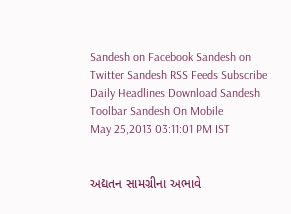Sandesh on Facebook Sandesh on Twitter Sandesh RSS Feeds Subscribe Daily Headlines Download Sandesh Toolbar Sandesh On Mobile
May 25,2013 03:11:01 PM IST


અદ્યતન સામગ્રીના અભાવે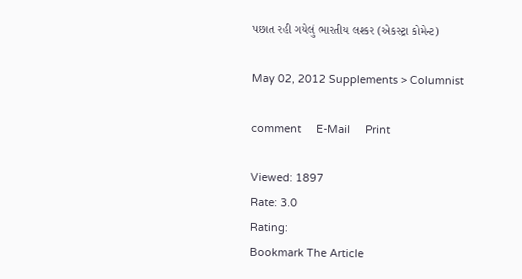પછાત રહી ગયેલું ભારતીય લશ્કર (એકસ્ટ્રા કોમેન્ટ)

May 02, 2012 Supplements > Columnist

comment     E-Mail     Print

Viewed: 1897
Rate: 3.0
Rating:
Bookmark The Article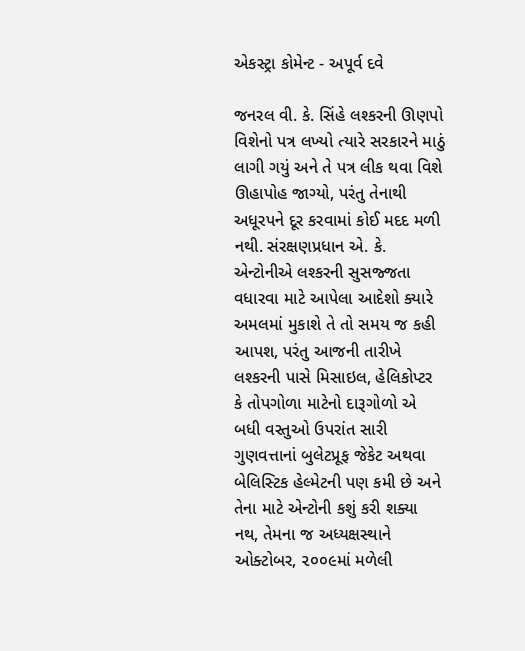એકસ્ટ્રા કોમેન્ટ - અપૂર્વ દવે

જનરલ વી. કે. સિંહે લશ્કરની ઊણપો વિશેનો પત્ર લખ્યો ત્યારે સરકારને માઠું લાગી ગયું અને તે પત્ર લીક થવા વિશે ઊહાપોહ જાગ્યો, પરંતુ તેનાથી અધૂરપને દૂર કરવામાં કોઈ મદદ મળી નથી. સંરક્ષણપ્રધાન એ. કે. એન્ટોનીએ લશ્કરની સુસજ્જતા વધારવા માટે આપેલા આદેશો ક્યારે અમલમાં મુકાશે તે તો સમય જ કહી આપશ, પરંતુ આજની તારીખે લશ્કરની પાસે મિસાઇલ, હેલિકોપ્ટર કે તોપગોળા માટેનો દારૂગોળો એ બધી વસ્તુઓ ઉપરાંત સારી ગુણવત્તાનાં બુલેટપ્રૂફ જેકેટ અથવા બેલિસ્ટિક હેલ્મેટની પણ કમી છે અને તેના માટે એન્ટોની કશું કરી શક્યા નથ, તેમના જ અધ્યક્ષસ્થાને ઓક્ટોબર, ૨૦૦૯માં મળેલી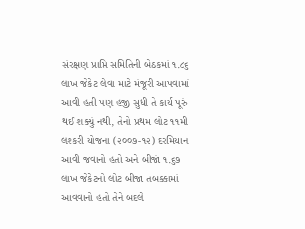સંરક્ષણ પ્રાપ્તિ સમિતિની બેઠકમાં ૧.૮૬ લાખ જેકેટ લેવા માટે મંજૂરી આપવામાં આવી હતી પણ હજી સુધી તે કાર્ય પૂરું થઈ શક્યું નથી, તેનો પ્રથમ લોટ ૧૧મી લશ્કરી યોજના (૨૦૦૭-૧૨) દરમિયાન આવી જવાનો હતો અને બીજાં ૧.૬૭ લાખ જેકેટનો લોટ બીજા તબક્કામાં આવવાનો હતો તેને બદલે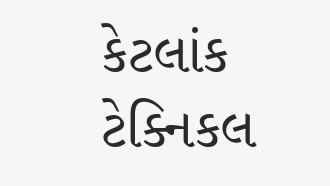કેટલાંક ટેક્નિકલ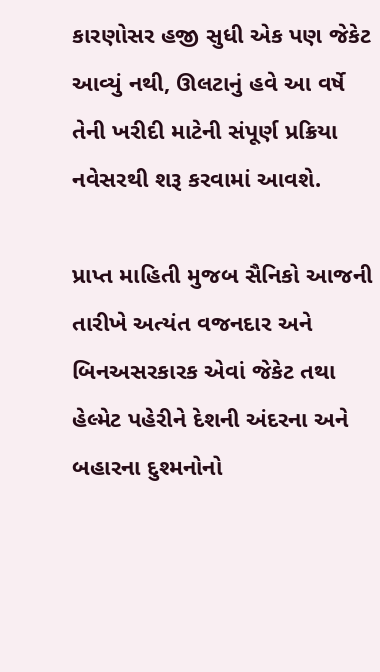કારણોસર હજી સુધી એક પણ જેકેટ આવ્યું નથી, ઊલટાનું હવે આ વર્ષે તેની ખરીદી માટેની સંપૂર્ણ પ્રક્રિયા નવેસરથી શરૂ કરવામાં આવશે.

પ્રાપ્ત માહિતી મુજબ સૈનિકો આજની તારીખે અત્યંત વજનદાર અને બિનઅસરકારક એવાં જેકેટ તથા હેલ્મેટ પહેરીને દેશની અંદરના અને બહારના દુશ્મનોનો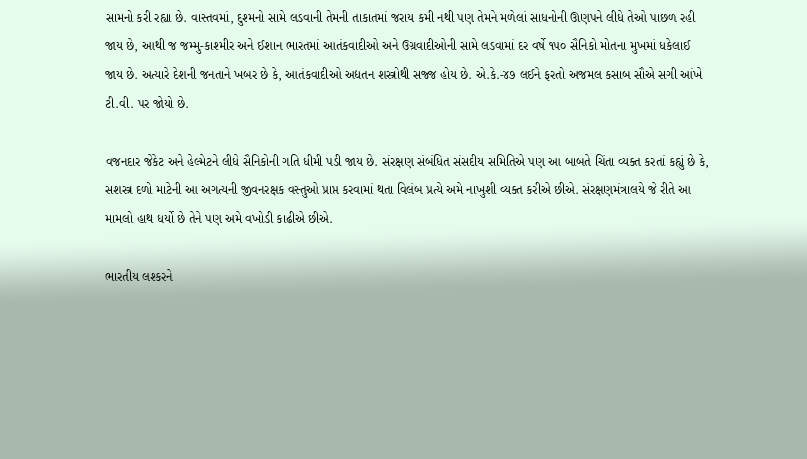સામનો કરી રહ્યા છે. વાસ્તવમાં, દુશ્મનો સામે લડવાની તેમની તાકાતમાં જરાય કમી નથી પણ તેમને મળેલાં સાધનોની ઊણપને લીધે તેઓ પાછળ રહી જાય છે, આથી જ જમ્મુ-કાશ્મીર અને ઈશાન ભારતમાં આતંકવાદીઓ અને ઉગ્રવાદીઓની સામે લડવામાં દર વર્ષે ૧૫૦ સૈનિકો મોતના મુખમાં ધકેલાઈ જાય છે. અત્યારે દેશની જનતાને ખબર છે કે, આતંકવાદીઓ અદ્યતન શસ્ત્રોથી સજ્જ હોય છે. એ.કે.-૪૭ લઈને ફરતો અજમલ કસાબ સૌએ સગી આંખે ટી.વી. પર જોયો છે.

વજનદાર જેકેટ અને હેલ્મેટને લીધે સૈનિકોની ગતિ ધીમી પડી જાય છે. સંરક્ષણ સંબંધિત સંસદીય સમિતિએ પણ આ બાબતે ચિંતા વ્યક્ત કરતાં કહ્યું છે કે, સશસ્ત્ર દળો માટેની આ અગત્યની જીવનરક્ષક વસ્તુઓ પ્રાપ્ત કરવામાં થતા વિલંબ પ્રત્યે અમે નાખુશી વ્યક્ત કરીએ છીએ. સંરક્ષણમંત્રાલયે જે રીતે આ મામલો હાથ ધર્યો છે તેને પણ અમે વખોડી કાઢીએ છીએ.

ભારતીય લશ્કરને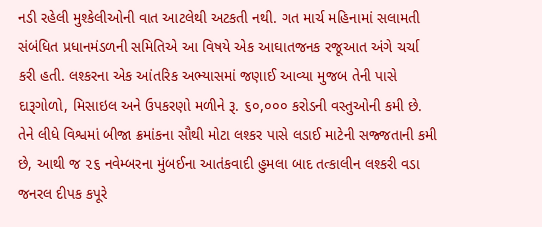નડી રહેલી મુશ્કેલીઓની વાત આટલેથી અટકતી નથી. ગત માર્ચ મહિનામાં સલામતી સંબંધિત પ્રધાનમંડળની સમિતિએ આ વિષયે એક આઘાતજનક રજૂઆત અંગે ચર્ચા કરી હતી. લશ્કરના એક આંતરિક અભ્યાસમાં જણાઈ આવ્યા મુજબ તેની પાસે દારૂગોળો, મિસાઇલ અને ઉપકરણો મળીને રૂ. ૬૦,૦૦૦ કરોડની વસ્તુઓની કમી છે. તેને લીધે વિશ્વમાં બીજા ક્રમાંકના સૌથી મોટા લશ્કર પાસે લડાઈ માટેની સજ્જતાની કમી છે, આથી જ ૨૬ નવેમ્બરના મુંબઈના આતંકવાદી હુમલા બાદ તત્કાલીન લશ્કરી વડા જનરલ દીપક કપૂરે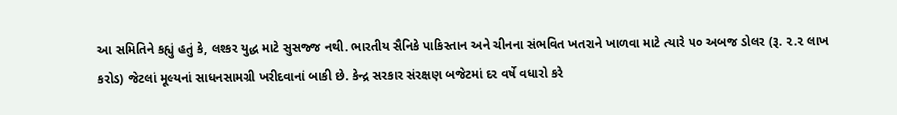આ સમિતિને કહ્યું હતું કે, લશ્કર યુદ્ધ માટે સુસજ્જ નથી. ભારતીય સૈનિકે પાકિસ્તાન અને ચીનના સંભવિત ખતરાને ખાળવા માટે ત્યારે ૫૦ અબજ ડોલર (રૂ. ૨.૨ લાખ કરોડ) જેટલાં મૂલ્યનાં સાધનસામગ્રી ખરીદવાનાં બાકી છે. કેન્દ્ર સરકાર સંરક્ષણ બજેટમાં દર વર્ષે વધારો કરે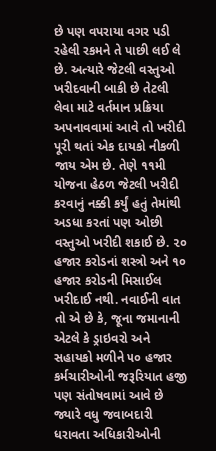છે પણ વપરાયા વગર પડી રહેલી રકમને તે પાછી લઈ લે છે. અત્યારે જેટલી વસ્તુઓ ખરીદવાની બાકી છે તેટલી લેવા માટે વર્તમાન પ્રક્રિયા અપનાવવામાં આવે તો ખરીદી પૂરી થતાં એક દાયકો નીકળી જાય એમ છે. તેણે ૧૧મી યોજના હેઠળ જેટલી ખરીદી કરવાનું નક્કી કર્યું હતું તેમાંથી અડધા કરતાં પણ ઓછી વસ્તુઓ ખરીદી શકાઈ છે. ૨૦ હજાર કરોડનાં શસ્ત્રો અને ૧૦ હજાર કરોડની મિસાઈલ ખરીદાઈ નથી. નવાઈની વાત તો એ છે કે, જૂના જમાનાની એટલે કે ડ્રાઇવરો અને સહાયકો મળીને ૫૦ હજાર કર્મચારીઓની જરૂરિયાત હજી પણ સંતોષવામાં આવે છે જ્યારે વધુ જવાબદારી ધરાવતા અધિકારીઓની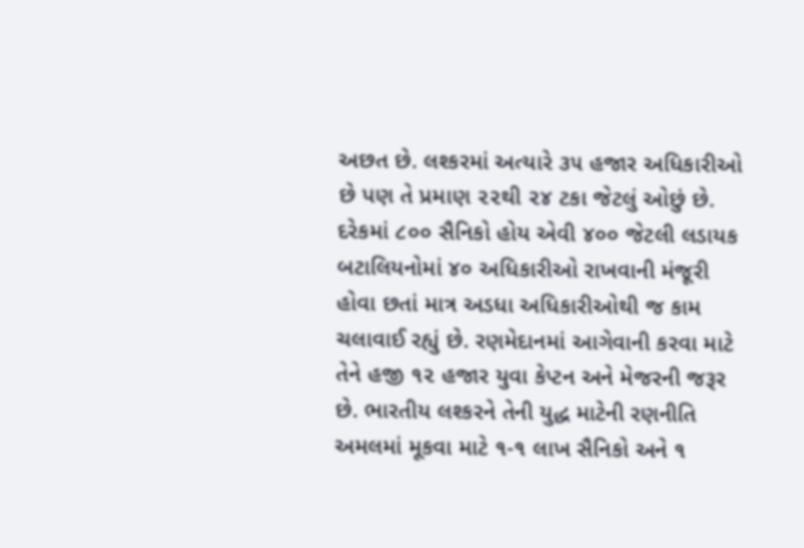અછત છે. લશ્કરમાં અત્યારે ૩૫ હજાર અધિકારીઓ છે પણ તે પ્રમાણ ૨૨થી ૨૪ ટકા જેટલું ઓછું છે. દરેકમાં ૮૦૦ સૈનિકો હોય એવી ૪૦૦ જેટલી લડાયક બટાલિયનોમાં ૪૦ અધિકારીઓ રાખવાની મંજૂરી હોવા છતાં માત્ર અડધા અધિકારીઓથી જ કામ ચલાવાઈ રહ્યું છે. રણમેદાનમાં આગેવાની કરવા માટે તેને હજી ૧૨ હજાર યુવા કેપ્ટન અને મેજરની જરૂર છે. ભારતીય લશ્કરને તેની યુદ્ધ માટેની રણનીતિ અમલમાં મૂકવા માટે ૧-૧ લાખ સૈનિકો અને ૧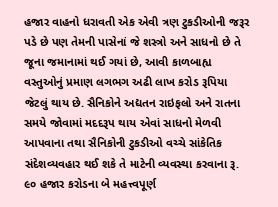હજાર વાહનો ધરાવતી એક એવી ત્રણ ટુકડીઓની જરૂર પડે છે પણ તેમની પાસેનાં જે શસ્ત્રો અને સાધનો છે તે જૂના જમાનામાં થઈ ગયાં છે, આવી કાળબાહ્ય વસ્તુઓનું પ્રમાણ લગભગ અઢી લાખ કરોડ રૂપિયા જેટલું થાય છે. સૈનિકોને અદ્યતન રાઇફલો અને રાતના સમયે જોવામાં મદદરૂપ થાય એવાં સાધનો મેળવી આપવાના તથા સૈનિકોની ટુકડીઓ વચ્ચે સાંકેતિક સંદેશવ્યવહાર થઈ શકે તે માટેની વ્યવસ્થા કરવાના રૂ. ૯૦ હજાર કરોડના બે મહત્ત્વપૂર્ણ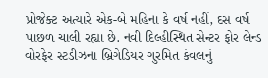પ્રોજેક્ટ અત્યારે એક-બે મહિના કે વર્ષ નહીં, દસ વર્ષ પાછળ ચાલી રહ્યા છે. નવી દિલ્હીસ્થિત સેન્ટર ફોર લેન્ડ વોરફેર સ્ટડીઝના બ્રિગેડિયર ગુરમિત કંવલનું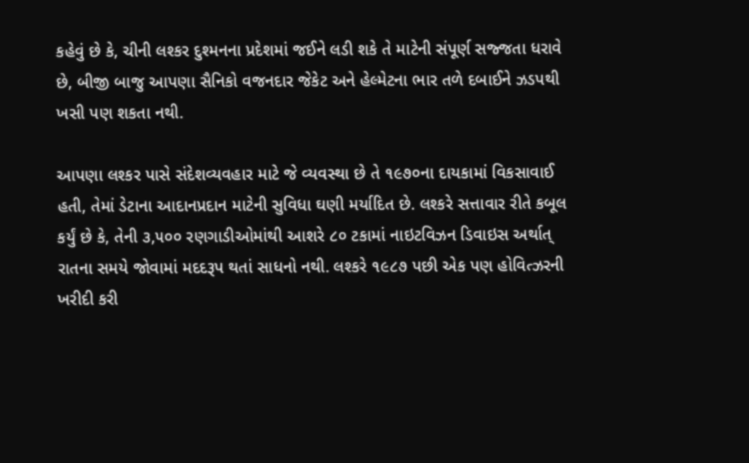કહેવું છે કે, ચીની લશ્કર દુશ્મનના પ્રદેશમાં જઈને લડી શકે તે માટેની સંપૂર્ણ સજ્જતા ધરાવે છે, બીજી બાજુ આપણા સૈનિકો વજનદાર જેકેટ અને હેલ્મેટના ભાર તળે દબાઈને ઝડપથી ખસી પણ શકતા નથી.

આપણા લશ્કર પાસે સંદેશવ્યવહાર માટે જે વ્યવસ્થા છે તે ૧૯૭૦ના દાયકામાં વિકસાવાઈ હતી, તેમાં ડેટાના આદાનપ્રદાન માટેની સુવિધા ઘણી મર્યાદિત છે. લશ્કરે સત્તાવાર રીતે કબૂલ કર્યું છે કે, તેની ૩,૫૦૦ રણગાડીઓમાંથી આશરે ૮૦ ટકામાં નાઇટવિઝન ડિવાઇસ અર્થાત્ રાતના સમયે જોવામાં મદદરૂપ થતાં સાધનો નથી. લશ્કરે ૧૯૮૭ પછી એક પણ હોવિત્ઝરની ખરીદી કરી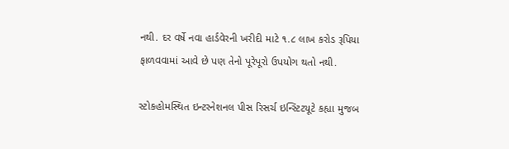નથી. દર વર્ષે નવા હાર્ડવેરની ખરીદી માટે ૧.૮ લાખ કરોડ રૂપિયા ફાળવવામાં આવે છે પણ તેનો પૂરેપૂરો ઉપયોગ થતો નથી.

સ્ટોકહોમસ્થિત ઇન્ટરનેશનલ પીસ રિસર્ચ ઇન્સ્ટિટયૂટે કહ્યા મુજબ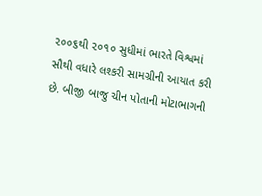૨૦૦૬થી ૨૦૧૦ સુધીમાં ભારતે વિશ્વમાં સૌથી વધારે લશ્કરી સામગ્રીની આયાત કરી છે. બીજી બાજુ ચીન પોતાની મોટાભાગની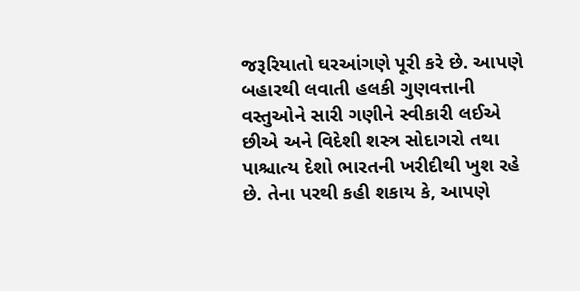જરૂરિયાતો ઘરઆંગણે પૂરી કરે છે. આપણે બહારથી લવાતી હલકી ગુણવત્તાની વસ્તુઓને સારી ગણીને સ્વીકારી લઈએ છીએ અને વિદેશી શસ્ત્ર સોદાગરો તથા પાશ્ચાત્ય દેશો ભારતની ખરીદીથી ખુશ રહે છે. તેના પરથી કહી શકાય કે, આપણે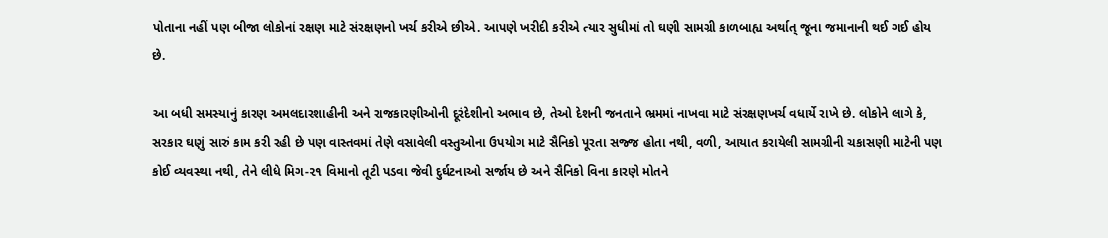પોતાના નહીં પણ બીજા લોકોનાં રક્ષણ માટે સંરક્ષણનો ખર્ચ કરીએ છીએ. આપણે ખરીદી કરીએ ત્યાર સુધીમાં તો ઘણી સામગ્રી કાળબાહ્ય અર્થાત્ જૂના જમાનાની થઈ ગઈ હોય છે.

આ બધી સમસ્યાનું કારણ અમલદારશાહીની અને રાજકારણીઓની દૂરંદેશીનો અભાવ છે, તેઓ દેશની જનતાને ભ્રમમાં નાખવા માટે સંરક્ષણખર્ચ વધાર્યે રાખે છે. લોકોને લાગે કે, સરકાર ઘણું સારું કામ કરી રહી છે પણ વાસ્તવમાં તેણે વસાવેલી વસ્તુઓના ઉપયોગ માટે સૈનિકો પૂરતા સજ્જ હોતા નથી, વળી, આયાત કરાયેલી સામગ્રીની ચકાસણી માટેની પણ કોઈ વ્યવસ્થા નથી, તેને લીધે મિગ-૨૧ વિમાનો તૂટી પડવા જેવી દુર્ઘટનાઓ સર્જાય છે અને સૈનિકો વિના કારણે મોતને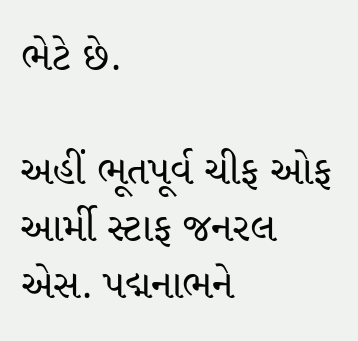ભેટે છે.

અહીં ભૂતપૂર્વ ચીફ ઓફ આર્મી સ્ટાફ જનરલ એસ. પદ્મનાભને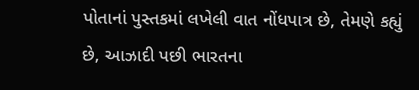પોતાનાં પુસ્તકમાં લખેલી વાત નોંધપાત્ર છે, તેમણે કહ્યું છે, આઝાદી પછી ભારતના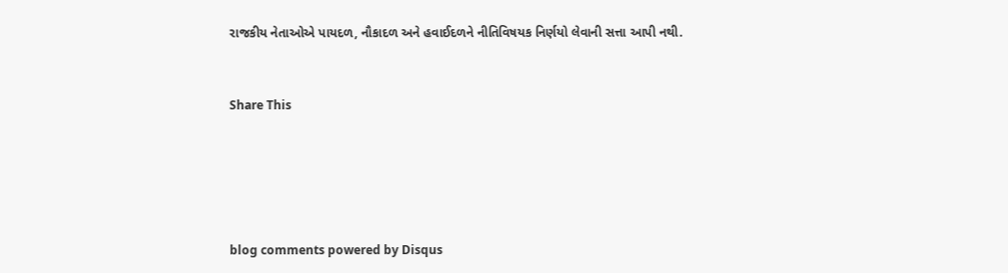રાજકીય નેતાઓએ પાયદળ, નૌકાદળ અને હવાઈદળને નીતિવિષયક નિર્ણયો લેવાની સત્તા આપી નથી.


Share This





blog comments powered by Disqus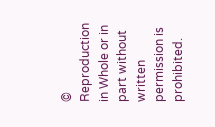© Reproduction in Whole or in part without written permission is prohibited.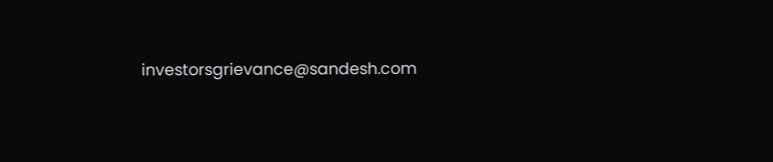investorsgrievance@sandesh.com